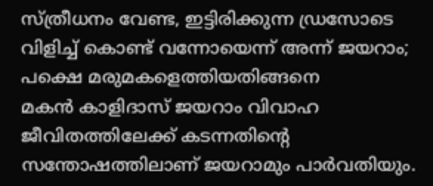സ്ത്രീധനം വേണ്ട, ഇട്ടിരിക്കുന്ന ഡ്രസോടെ വിളിച്ച് കൊണ്ട് വന്നോയെന്ന് അന്ന് ജയറാം; പക്ഷെ മരുമകളെത്തിയതിങ്ങനെ
മകൻ കാളിദാസ് ജയറാം വിവാഹ ജീവിതത്തിലേക്ക് കടന്നതിന്റെ സന്തോഷത്തിലാണ് ജയറാമും പാർവതിയും.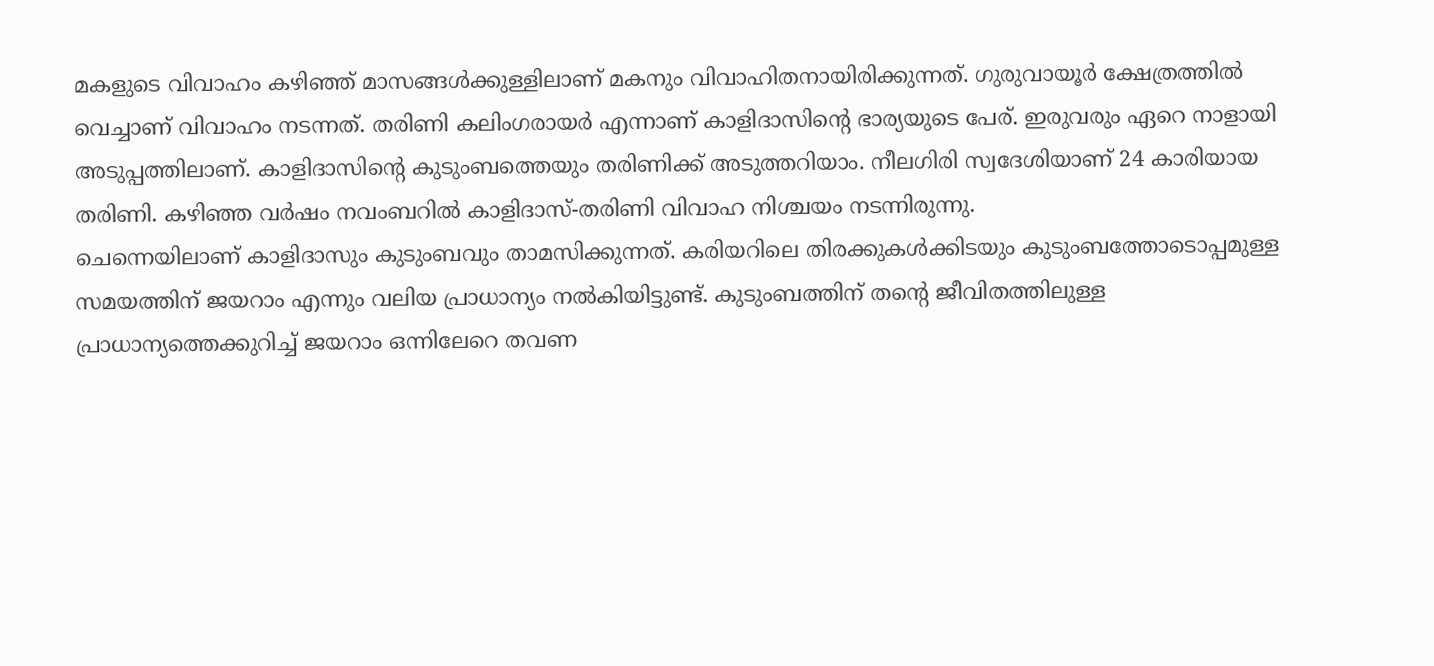മകളുടെ വിവാഹം കഴിഞ്ഞ് മാസങ്ങൾക്കുള്ളിലാണ് മകനും വിവാഹിതനായിരിക്കുന്നത്. ഗുരുവായൂർ ക്ഷേത്രത്തിൽ വെച്ചാണ് വിവാഹം നടന്നത്. തരിണി കലിംഗരായർ എന്നാണ് കാളിദാസിന്റെ ഭാര്യയുടെ പേര്. ഇരുവരും ഏറെ നാളായി അടുപ്പത്തിലാണ്. കാളിദാസിന്റെ കുടുംബത്തെയും തരിണിക്ക് അടുത്തറിയാം. നീലഗിരി സ്വദേശിയാണ് 24 കാരിയായ തരിണി. കഴിഞ്ഞ വർഷം നവംബറിൽ കാളിദാസ്-തരിണി വിവാഹ നിശ്ചയം നടന്നിരുന്നു.
ചെന്നെയിലാണ് കാളിദാസും കുടുംബവും താമസിക്കുന്നത്. കരിയറിലെ തിരക്കുകൾക്കിടയും കുടുംബത്തോടൊപ്പമുള്ള സമയത്തിന് ജയറാം എന്നും വലിയ പ്രാധാന്യം നൽകിയിട്ടുണ്ട്. കുടുംബത്തിന് തന്റെ ജീവിതത്തിലുള്ള പ്രാധാന്യത്തെക്കുറിച്ച് ജയറാം ഒന്നിലേറെ തവണ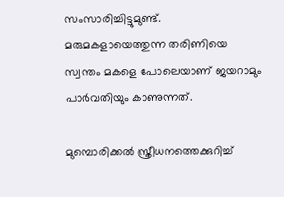സംസാരിച്ചിട്ടുമുണ്ട്. മരുമകളായെത്തുന്ന തരിണിയെ സ്വന്തം മകളെ പോലെയാണ് ജയറാമും പാർവതിയും കാണുന്നത്.

മുമ്പൊരിക്കൽ സ്ത്രീധനത്തെക്കുറിച്ച്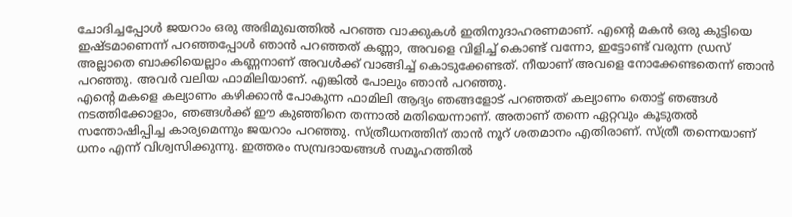ചോദിച്ചപ്പോൾ ജയറാം ഒരു അഭിമുഖത്തിൽ പറഞ്ഞ വാക്കുകൾ ഇതിനുദാഹരണമാണ്. എന്റെ മകൻ ഒരു കുട്ടിയെ ഇഷ്ടമാണെന്ന് പറഞ്ഞപ്പോൾ ഞാൻ പറഞ്ഞത് കണ്ണാ, അവളെ വിളിച്ച് കൊണ്ട് വന്നോ, ഇട്ടോണ്ട് വരുന്ന ഡ്രസ് അല്ലാതെ ബാക്കിയെല്ലാം കണ്ണനാണ് അവൾക്ക് വാങ്ങിച്ച് കൊടുക്കേണ്ടത്. നീയാണ് അവളെ നോക്കേണ്ടതെന്ന് ഞാൻ പറഞ്ഞു. അവർ വലിയ ഫാമിലിയാണ്. എങ്കിൽ പോലും ഞാൻ പറഞ്ഞു.
എന്റെ മകളെ കല്യാണം കഴിക്കാൻ പോകുന്ന ഫാമിലി ആദ്യം ഞങ്ങളോട് പറഞ്ഞത് കല്യാണം തൊട്ട് ഞങ്ങൾ നടത്തിക്കോളാം, ഞങ്ങൾക്ക് ഈ കുഞ്ഞിനെ തന്നാൽ മതിയെന്നാണ്. അതാണ് തന്നെ ഏറ്റവും കൂടുതൽ സന്തോഷിപ്പിച്ച കാര്യമെന്നും ജയറാം പറഞ്ഞു. സ്ത്രീധനത്തിന് താൻ നൂറ് ശതമാനം എതിരാണ്. സ്ത്രീ തന്നെയാണ് ധനം എന്ന് വിശ്വസിക്കുന്നു. ഇത്തരം സമ്പ്രദായങ്ങൾ സമൂഹത്തിൽ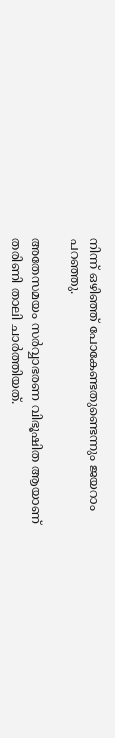നിന്ന് ഒഴിഞ്ഞ് പോകേണ്ടതുണ്ടെന്നും ജയറാം പറഞ്ഞു.

അതേസമയം സർവ്വാഭരണ വിഭൂഷിത ആയാണ് തരിണി താലി ചാർത്തിയത്.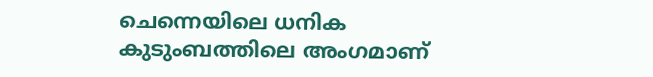ചെന്നെയിലെ ധനിക കുടുംബത്തിലെ അംഗമാണ്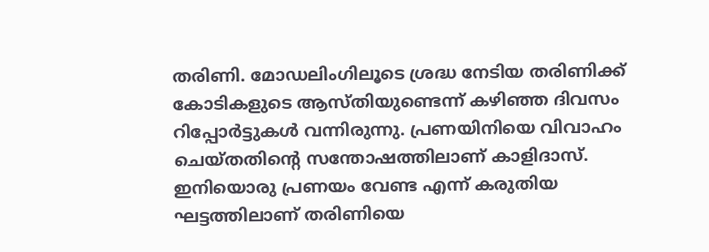തരിണി. മോഡലിംഗിലൂടെ ശ്രദ്ധ നേടിയ തരിണിക്ക് കോടികളുടെ ആസ്തിയുണ്ടെന്ന് കഴിഞ്ഞ ദിവസം റിപ്പോർട്ടുകൾ വന്നിരുന്നു. പ്രണയിനിയെ വിവാഹം ചെയ്തതിന്റെ സന്തോഷത്തിലാണ് കാളിദാസ്. ഇനിയൊരു പ്രണയം വേണ്ട എന്ന് കരുതിയ ഘട്ടത്തിലാണ് തരിണിയെ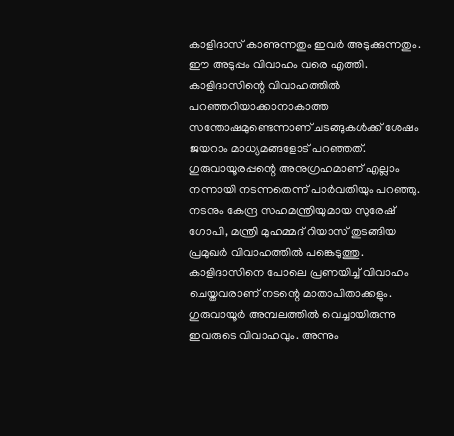കാളിദാസ് കാണുന്നതും ഇവർ അടുക്കുന്നതും. ഈ അടുപ്പം വിവാഹം വരെ എത്തി.
കാളിദാസിന്റെ വിവാഹത്തിൽ പറഞ്ഞറിയാക്കാനാകാത്ത സന്തോഷമുണ്ടെന്നാണ് ചടങ്ങുകൾക്ക് ശേഷം ജയറാം മാധ്യമങ്ങളോട് പറഞ്ഞത്. ഗുരുവായൂരപ്പന്റെ അനുഗ്രഹമാണ് എല്ലാം നന്നായി നടന്നതെന്ന് പാർവതിയും പറഞ്ഞു. നടനും കേന്ദ്ര സഹമന്ത്രിയുമായ സുരേഷ് ഗോപി, മന്ത്രി മുഹമ്മദ് റിയാസ് തുടങ്ങിയ പ്രമുഖർ വിവാഹത്തിൽ പങ്കെടുത്തു. കാളിദാസിനെ പോലെ പ്രണയിച്ച് വിവാഹം ചെയ്തവരാണ് നടന്റെ മാതാപിതാക്കളും. ഗുരുവായൂർ അമ്പലത്തിൽ വെച്ചായിരുന്നു ഇവരുടെ വിവാഹവും. അന്നും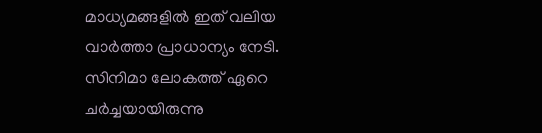മാധ്യമങ്ങളിൽ ഇത് വലിയ വാർത്താ പ്രാധാന്യം നേടി. സിനിമാ ലോകത്ത് ഏറെ ചർച്ചയായിരുന്നു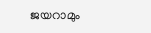ജയറാമും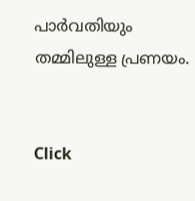പാർവതിയും തമ്മിലുള്ള പ്രണയം.


Click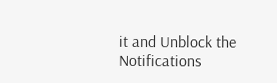it and Unblock the Notifications